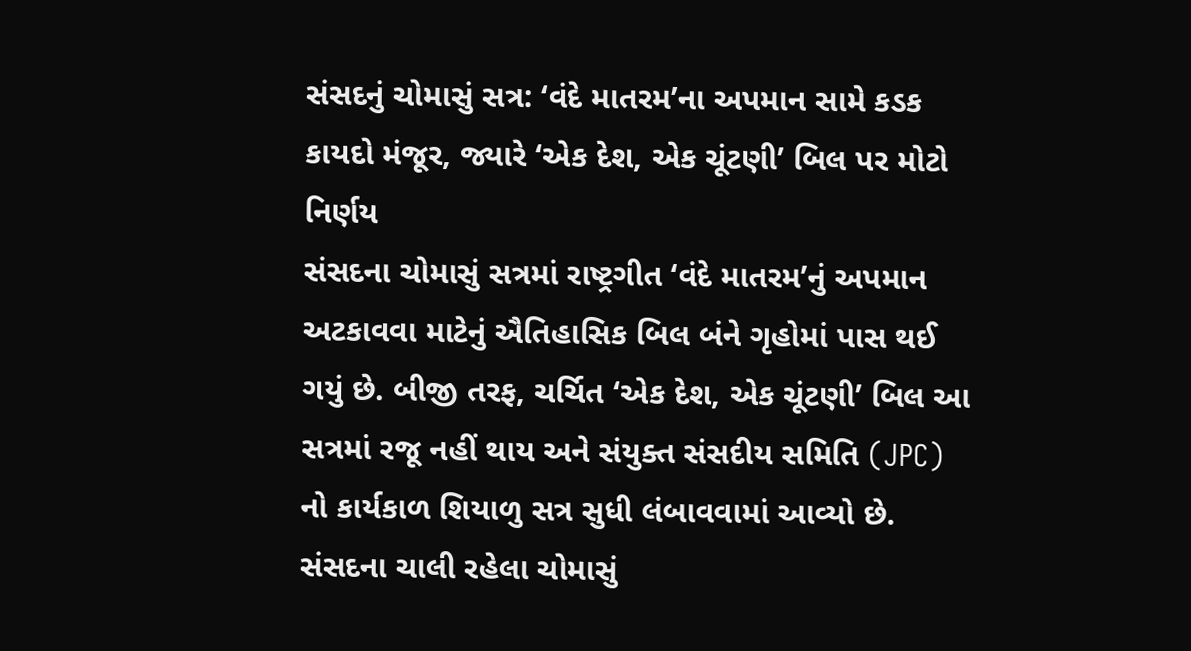સંસદનું ચોમાસું સત્ર: ‘વંદે માતરમ’ના અપમાન સામે કડક કાયદો મંજૂર, જ્યારે ‘એક દેશ, એક ચૂંટણી’ બિલ પર મોટો નિર્ણય
સંસદના ચોમાસું સત્રમાં રાષ્ટ્રગીત ‘વંદે માતરમ’નું અપમાન અટકાવવા માટેનું ઐતિહાસિક બિલ બંને ગૃહોમાં પાસ થઈ ગયું છે. બીજી તરફ, ચર્ચિત ‘એક દેશ, એક ચૂંટણી’ બિલ આ સત્રમાં રજૂ નહીં થાય અને સંયુક્ત સંસદીય સમિતિ (JPC) નો કાર્યકાળ શિયાળુ સત્ર સુધી લંબાવવામાં આવ્યો છે. સંસદના ચાલી રહેલા ચોમાસું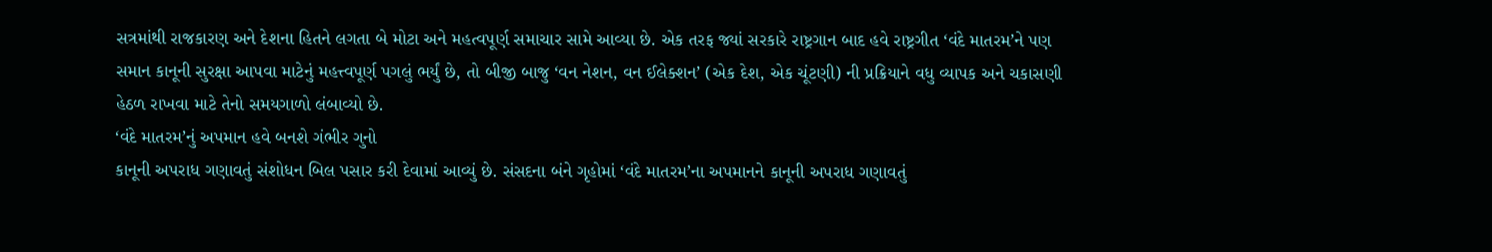સત્રમાંથી રાજકારણ અને દેશના હિતને લગતા બે મોટા અને મહત્વપૂર્ણ સમાચાર સામે આવ્યા છે. એક તરફ જ્યાં સરકારે રાષ્ટ્રગાન બાદ હવે રાષ્ટ્રગીત ‘વંદે માતરમ’ને પણ સમાન કાનૂની સુરક્ષા આપવા માટેનું મહત્ત્વપૂર્ણ પગલું ભર્યું છે, તો બીજી બાજુ ‘વન નેશન, વન ઈલેક્શન’ (એક દેશ, એક ચૂંટણી) ની પ્રક્રિયાને વધુ વ્યાપક અને ચકાસણી હેઠળ રાખવા માટે તેનો સમયગાળો લંબાવ્યો છે.
‘વંદે માતરમ’નું અપમાન હવે બનશે ગંભીર ગુનો
કાનૂની અપરાધ ગણાવતું સંશોધન બિલ પસાર કરી દેવામાં આવ્યું છે. સંસદના બંને ગૃહોમાં ‘વંદે માતરમ’ના અપમાનને કાનૂની અપરાધ ગણાવતું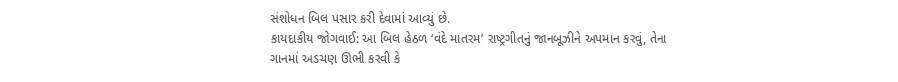સંશોધન બિલ પસાર કરી દેવામાં આવ્યું છે.
કાયદાકીય જોગવાઈ: આ બિલ હેઠળ ‘વંદે માતરમ’ રાષ્ટ્રગીતનું જાનબૂઝીને અપમાન કરવું, તેના ગાનમાં અડચણ ઊભી કરવી કે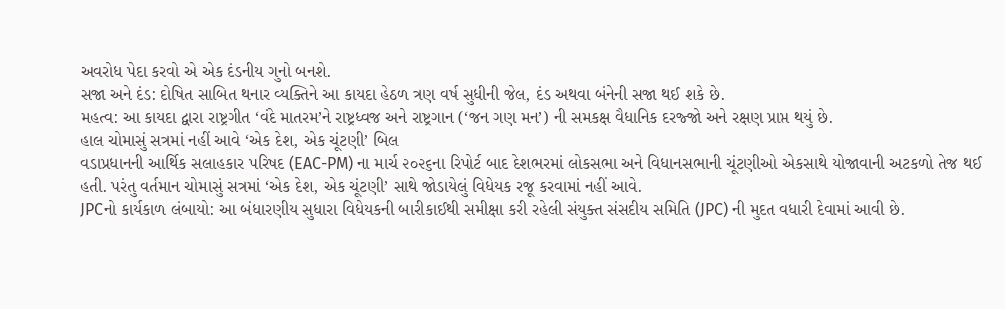અવરોધ પેદા કરવો એ એક દંડનીય ગુનો બનશે.
સજા અને દંડ: દોષિત સાબિત થનાર વ્યક્તિને આ કાયદા હેઠળ ત્રણ વર્ષ સુધીની જેલ, દંડ અથવા બંનેની સજા થઈ શકે છે.
મહત્વ: આ કાયદા દ્વારા રાષ્ટ્રગીત ‘વંદે માતરમ’ને રાષ્ટ્રધ્વજ અને રાષ્ટ્રગાન (‘જન ગણ મન’) ની સમકક્ષ વૈધાનિક દરજ્જો અને રક્ષણ પ્રાપ્ત થયું છે.
હાલ ચોમાસું સત્રમાં નહીં આવે ‘એક દેશ, એક ચૂંટણી’ બિલ
વડાપ્રધાનની આર્થિક સલાહકાર પરિષદ (EAC-PM) ના માર્ચ ૨૦૨૬ના રિપોર્ટ બાદ દેશભરમાં લોકસભા અને વિધાનસભાની ચૂંટણીઓ એકસાથે યોજાવાની અટકળો તેજ થઈ હતી. પરંતુ વર્તમાન ચોમાસું સત્રમાં ‘એક દેશ, એક ચૂંટણી’ સાથે જોડાયેલું વિધેયક રજૂ કરવામાં નહીં આવે.
JPCનો કાર્યકાળ લંબાયો: આ બંધારણીય સુધારા વિધેયકની બારીકાઈથી સમીક્ષા કરી રહેલી સંયુક્ત સંસદીય સમિતિ (JPC) ની મુદત વધારી દેવામાં આવી છે.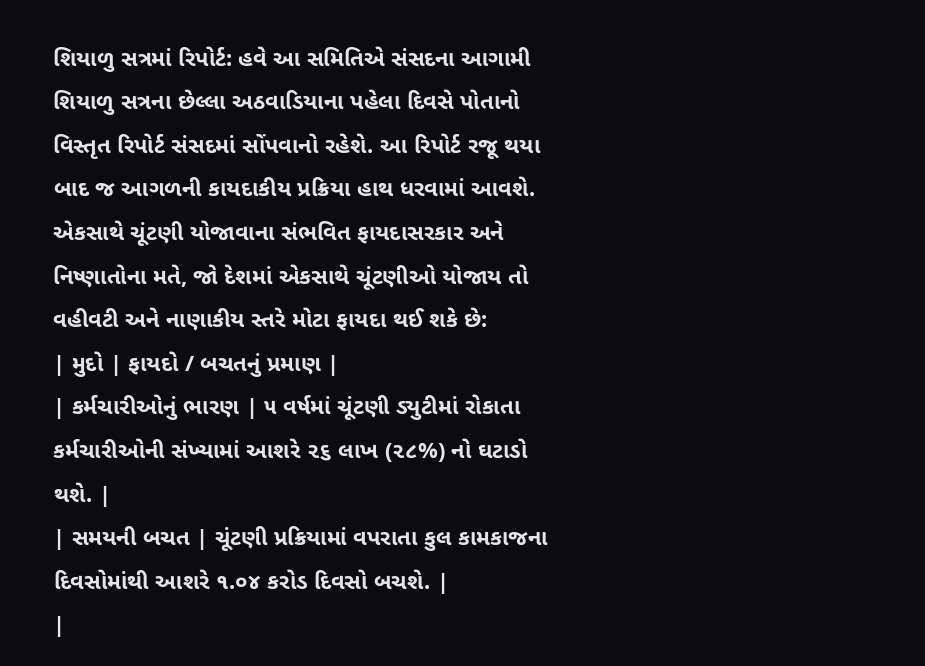શિયાળુ સત્રમાં રિપોર્ટ: હવે આ સમિતિએ સંસદના આગામી શિયાળુ સત્રના છેલ્લા અઠવાડિયાના પહેલા દિવસે પોતાનો વિસ્તૃત રિપોર્ટ સંસદમાં સોંપવાનો રહેશે. આ રિપોર્ટ રજૂ થયા બાદ જ આગળની કાયદાકીય પ્રક્રિયા હાથ ધરવામાં આવશે.
એકસાથે ચૂંટણી યોજાવાના સંભવિત ફાયદાસરકાર અને નિષ્ણાતોના મતે, જો દેશમાં એકસાથે ચૂંટણીઓ યોજાય તો વહીવટી અને નાણાકીય સ્તરે મોટા ફાયદા થઈ શકે છે:
| મુદો | ફાયદો / બચતનું પ્રમાણ |
| કર્મચારીઓનું ભારણ | ૫ વર્ષમાં ચૂંટણી ડ્યુટીમાં રોકાતા કર્મચારીઓની સંખ્યામાં આશરે ૨૬ લાખ (૨૮%) નો ઘટાડો થશે. |
| સમયની બચત | ચૂંટણી પ્રક્રિયામાં વપરાતા કુલ કામકાજના દિવસોમાંથી આશરે ૧.૦૪ કરોડ દિવસો બચશે. |
|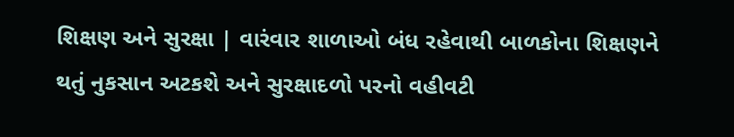શિક્ષણ અને સુરક્ષા | વારંવાર શાળાઓ બંધ રહેવાથી બાળકોના શિક્ષણને થતું નુકસાન અટકશે અને સુરક્ષાદળો પરનો વહીવટી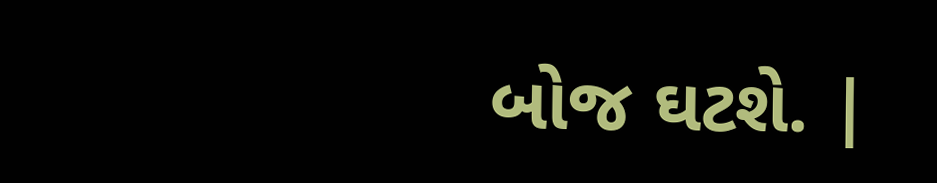બોજ ઘટશે. |